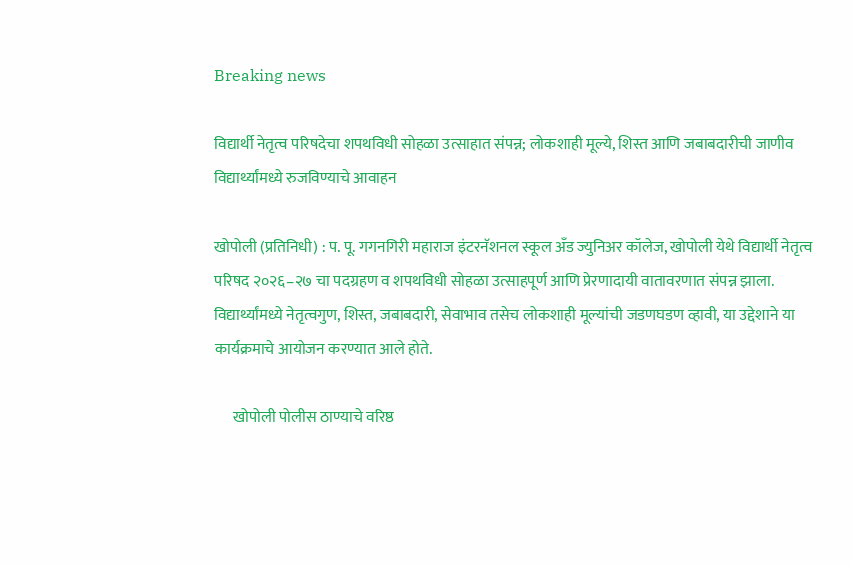Breaking news

विद्यार्थी नेतृत्व परिषदेचा शपथविधी सोहळा उत्साहात संपन्न; लोकशाही मूल्ये, शिस्त आणि जबाबदारीची जाणीव विद्यार्थ्यांमध्ये रुजविण्याचे आवाहन

खोपोली (प्रतिनिधी) : प. पू. गगनगिरी महाराज इंटरनॅशनल स्कूल अँड ज्युनिअर कॉलेज, खोपोली येथे विद्यार्थी नेतृत्व परिषद २०२६–२७ चा पदग्रहण व शपथविधी सोहळा उत्साहपूर्ण आणि प्रेरणादायी वातावरणात संपन्न झाला. विद्यार्थ्यांमध्ये नेतृत्वगुण, शिस्त, जबाबदारी, सेवाभाव तसेच लोकशाही मूल्यांची जडणघडण व्हावी, या उद्देशाने या कार्यक्रमाचे आयोजन करण्यात आले होते.

      खोपोली पोलीस ठाण्याचे वरिष्ठ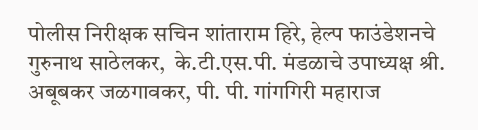पोलीस निरीक्षक सचिन शांताराम हिरे, हेल्प फाउंडेशनचे गुरुनाथ साठेलकर,  के.टी.एस.पी. मंडळाचे उपाध्यक्ष श्री. अबूबकर जळगावकर, पी. पी. गांगगिरी महाराज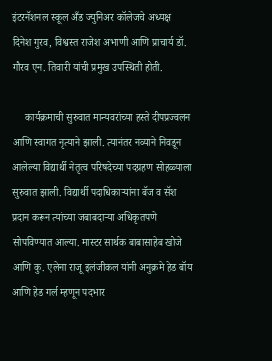इंटरनॅशनल स्कूल अँड ज्युनिअर कॉलेजचे अध्यक्ष  दिनेश गुरव, विश्वस्त राजेश अभाणी आणि प्राचार्य डॉ. गौरव एन. तिवारी यांची प्रमुख उपस्थिती होती.

     कार्यक्रमाची सुरुवात मान्यवरांच्या हस्ते दीपप्रज्वलन आणि स्वागत नृत्याने झाली. त्यानंतर नव्याने निवडून आलेल्या विद्यार्थी नेतृत्व परिषदेच्या पदग्रहण सोहळ्याला सुरुवात झाली. विद्यार्थी पदाधिकाऱ्यांना बॅज व सॅश प्रदान करून त्यांच्या जबाबदाऱ्या अधिकृतपणे सोपविण्यात आल्या. मास्टर सार्थक बाबासाहेब खोजे आणि कु. एलेना राजू इलंजीकल यांनी अनुक्रमे हेड बॉय आणि हेड गर्ल म्हणून पदभार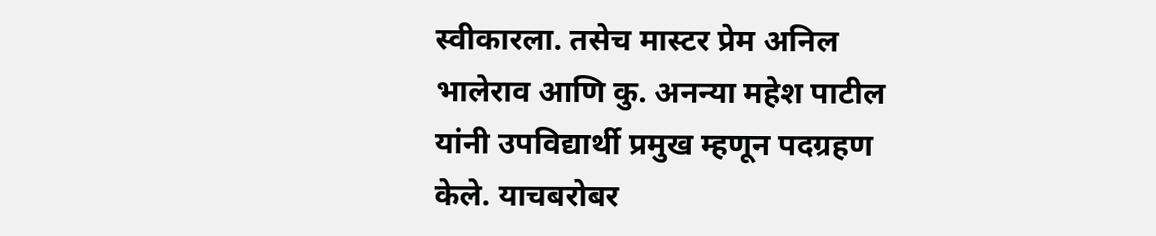स्वीकारला. तसेच मास्टर प्रेम अनिल भालेराव आणि कु. अनन्या महेश पाटील यांनी उपविद्यार्थी प्रमुख म्हणून पदग्रहण केले. याचबरोबर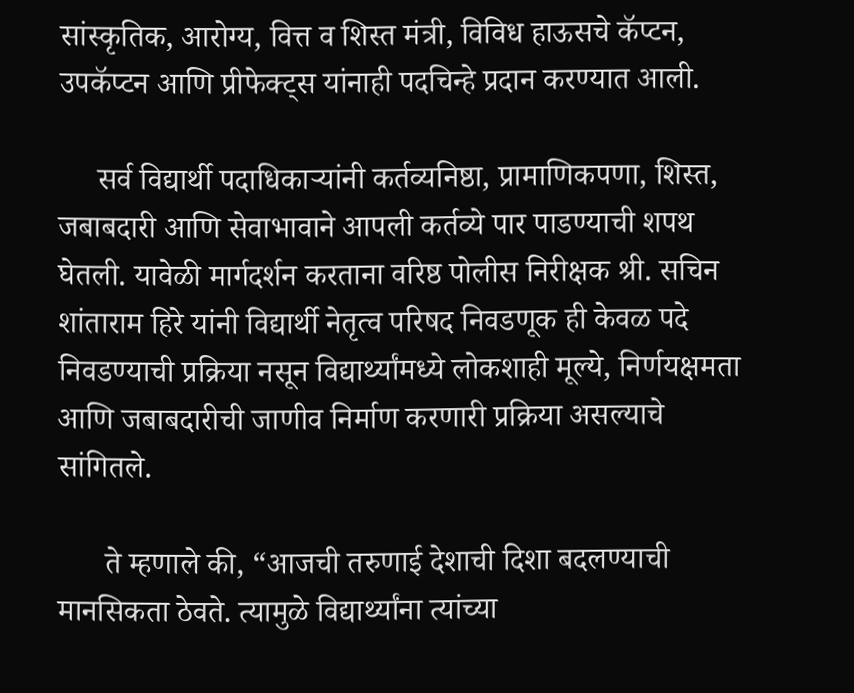सांस्कृतिक, आरोग्य, वित्त व शिस्त मंत्री, विविध हाऊसचे कॅप्टन, उपकॅप्टन आणि प्रीफेक्ट्स यांनाही पदचिन्हे प्रदान करण्यात आली.

     सर्व विद्यार्थी पदाधिकाऱ्यांनी कर्तव्यनिष्ठा, प्रामाणिकपणा, शिस्त, जबाबदारी आणि सेवाभावाने आपली कर्तव्ये पार पाडण्याची शपथ घेतली. यावेळी मार्गदर्शन करताना वरिष्ठ पोलीस निरीक्षक श्री. सचिन शांताराम हिरे यांनी विद्यार्थी नेतृत्व परिषद निवडणूक ही केवळ पदे निवडण्याची प्रक्रिया नसून विद्यार्थ्यांमध्ये लोकशाही मूल्ये, निर्णयक्षमता आणि जबाबदारीची जाणीव निर्माण करणारी प्रक्रिया असल्याचे सांगितले.

      ते म्हणाले की, “आजची तरुणाई देशाची दिशा बदलण्याची मानसिकता ठेवते. त्यामुळे विद्यार्थ्यांना त्यांच्या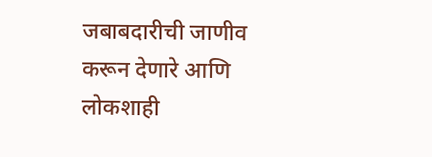जबाबदारीची जाणीव करून देणारे आणि लोकशाही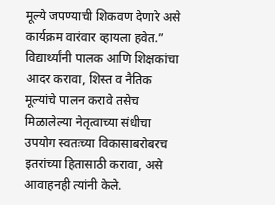मूल्ये जपण्याची शिकवण देणारे असे कार्यक्रम वारंवार व्हायला हवेत.” विद्यार्थ्यांनी पालक आणि शिक्षकांचा आदर करावा, शिस्त व नैतिक मूल्यांचे पालन करावे तसेच मिळालेल्या नेतृत्वाच्या संधीचा उपयोग स्वतःच्या विकासाबरोबरच इतरांच्या हितासाठी करावा, असे आवाहनही त्यांनी केले.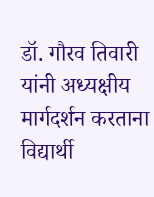डॉ. गौरव तिवारी यांनी अध्यक्षीय मार्गदर्शन करताना  विद्यार्थी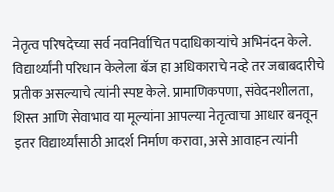नेतृत्व परिषदेच्या सर्व नवनिर्वाचित पदाधिकाऱ्यांचे अभिनंदन केले. विद्यार्थ्यांनी परिधान केलेला बॅज हा अधिकाराचे नव्हे तर जबाबदारीचे प्रतीक असल्याचे त्यांनी स्पष्ट केले. प्रामाणिकपणा, संवेदनशीलता, शिस्त आणि सेवाभाव या मूल्यांना आपल्या नेतृत्वाचा आधार बनवून इतर विद्यार्थ्यांसाठी आदर्श निर्माण करावा, असे आवाहन त्यांनी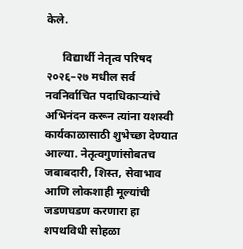केले.

      विद्यार्थी नेतृत्व परिषद २०२६–२७ मधील सर्व नवनिर्वाचित पदाधिकाऱ्यांचे अभिनंदन करून त्यांना यशस्वी कार्यकाळासाठी शुभेच्छा देण्यात आल्या. नेतृत्वगुणांसोबतच जबाबदारी, शिस्त, सेवाभाव आणि लोकशाही मूल्यांची जडणघडण करणारा हा शपथविधी सोहळा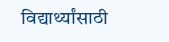विद्यार्थ्यांसाठी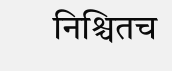निश्चितच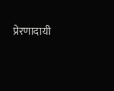प्रेरणादायी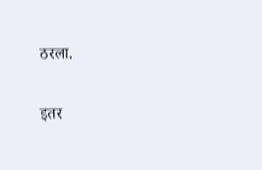ठरला.

इतर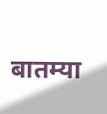बातम्या